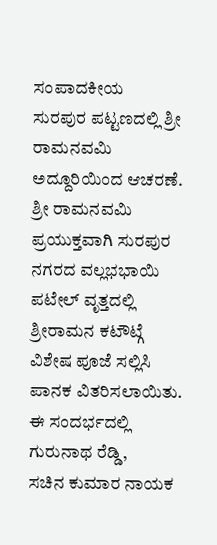ಸಂಪಾದಕೀಯ
ಸುರಪುರ ಪಟ್ಟಣದಲ್ಲಿ ಶ್ರೀ ರಾಮನವಮಿ ಅದ್ದೂರಿಯಿಂದ ಆಚರಣೆ.
ಶ್ರೀ ರಾಮನವಮಿ ಪ್ರಯುಕ್ತವಾಗಿ ಸುರಪುರ ನಗರದ ವಲ್ಲಭಭಾಯಿ ಪಟೇಲ್ ವೃತ್ತದಲ್ಲಿ ಶ್ರೀರಾಮನ ಕಟೌಟ್ಗೆ ವಿಶೇಷ ಪೂಜೆ ಸಲ್ಲಿಸಿ ಪಾನಕ ವಿತರಿಸಲಾಯಿತು.
ಈ ಸಂದರ್ಭದಲ್ಲಿ
ಗುರುನಾಥ ರೆಡ್ಡಿ,
ಸಚಿನ ಕುಮಾರ ನಾಯಕ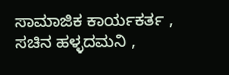ಸಾಮಾಜಿಕ ಕಾರ್ಯಕರ್ತ ,
ಸಚಿನ ಹಳ್ಳದಮನಿ ,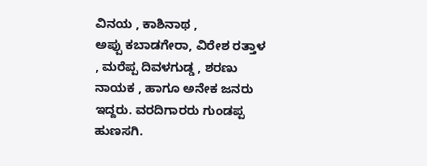ವಿನಯ , ಕಾಶಿನಾಥ ,
ಅಪ್ಪು ಕಬಾಡಗೇರಾ, ವಿರೇಶ ರತ್ತಾಳ , ಮರೆಪ್ಪ ದಿವಳಗುಡ್ಡ , ಶರಣು ನಾಯಕ , ಹಾಗೂ ಅನೇಕ ಜನರು ಇದ್ದರು. ವರದಿಗಾರರು ಗುಂಡಪ್ಪ ಹುಣಸಗಿ.